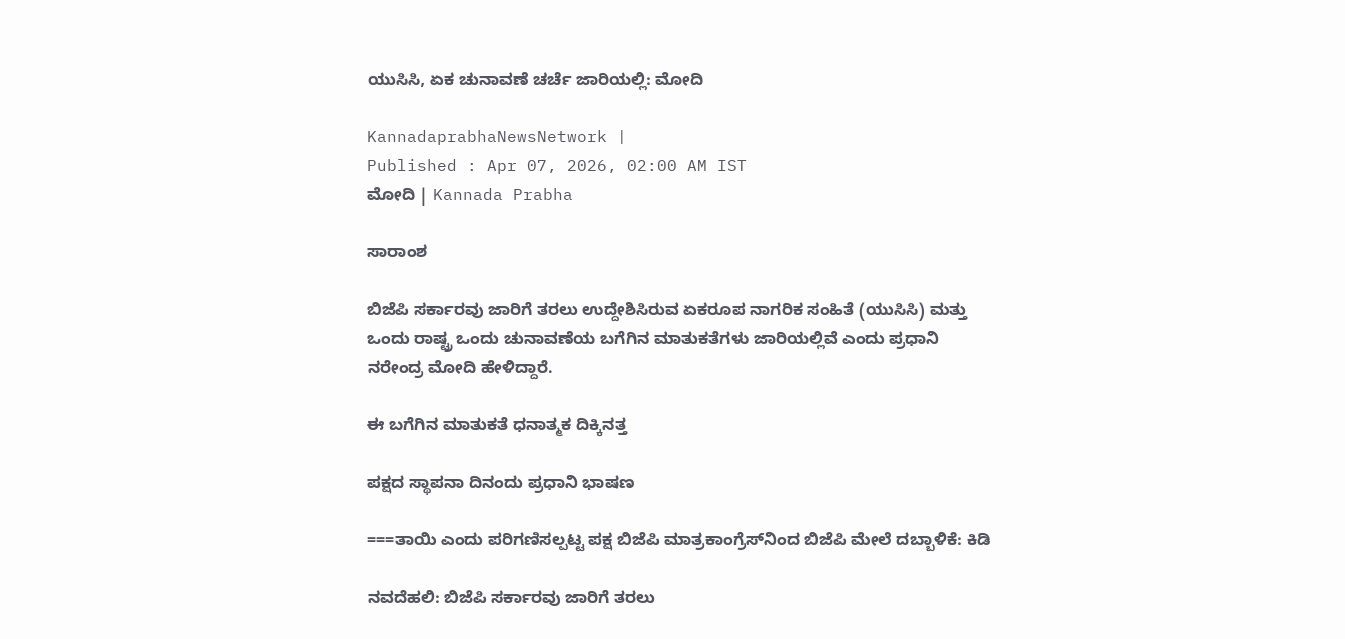ಯುಸಿಸಿ, ಏಕ ಚುನಾವಣೆ ಚರ್ಚೆ ಜಾರಿಯಲ್ಲಿ: ಮೋದಿ

KannadaprabhaNewsNetwork |
Published : Apr 07, 2026, 02:00 AM IST
ಮೋದಿ | Kannada Prabha

ಸಾರಾಂಶ

ಬಿಜೆಪಿ ಸರ್ಕಾರವು ಜಾರಿಗೆ ತರಲು ಉದ್ದೇಶಿಸಿರುವ ಏಕರೂಪ ನಾಗರಿಕ ಸಂಹಿತೆ (ಯುಸಿಸಿ) ಮತ್ತು ಒಂದು ರಾಷ್ಟ್ರ ಒಂದು ಚುನಾವಣೆಯ ಬಗೆಗಿನ ಮಾತುಕತೆಗಳು ಜಾರಿಯಲ್ಲಿವೆ ಎಂದು ಪ್ರಧಾನಿ ನರೇಂದ್ರ ಮೋದಿ ಹೇಳಿದ್ದಾರೆ.

ಈ ಬಗೆಗಿನ ಮಾತುಕತೆ ಧನಾತ್ಮಕ ದಿಕ್ಕಿನತ್ತ

ಪಕ್ಷದ ಸ್ಥಾಪನಾ ದಿನಂದು ಪ್ರಧಾನಿ ಭಾಷಣ

===ತಾಯಿ ಎಂದು ಪರಿಗಣಿಸಲ್ಪಟ್ಟ ಪಕ್ಷ ಬಿಜೆಪಿ ಮಾತ್ರಕಾಂಗ್ರೆಸ್‌ನಿಂದ ಬಿಜೆಪಿ ಮೇಲೆ ದಬ್ಬಾಳಿಕೆ: ಕಿಡಿ

ನವದೆಹಲಿ: ಬಿಜೆಪಿ ಸರ್ಕಾರವು ಜಾರಿಗೆ ತರಲು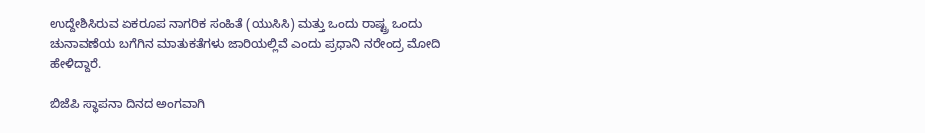ಉದ್ದೇಶಿಸಿರುವ ಏಕರೂಪ ನಾಗರಿಕ ಸಂಹಿತೆ (ಯುಸಿಸಿ) ಮತ್ತು ಒಂದು ರಾಷ್ಟ್ರ ಒಂದು ಚುನಾವಣೆಯ ಬಗೆಗಿನ ಮಾತುಕತೆಗಳು ಜಾರಿಯಲ್ಲಿವೆ ಎಂದು ಪ್ರಧಾನಿ ನರೇಂದ್ರ ಮೋದಿ ಹೇಳಿದ್ದಾರೆ.

ಬಿಜೆಪಿ ಸ್ಥಾಪನಾ ದಿನದ ಅಂಗವಾಗಿ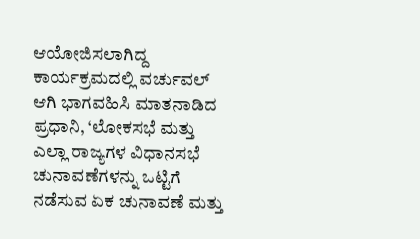ಆಯೋಜಿಸಲಾಗಿದ್ದ ಕಾರ್ಯಕ್ರಮದಲ್ಲಿ ವರ್ಚುವಲ್‌ ಆಗಿ ಭಾಗವಹಿಸಿ ಮಾತನಾಡಿದ ಪ್ರಧಾನಿ, ‘ಲೋಕಸಭೆ ಮತ್ತು ಎಲ್ಲಾ ರಾಜ್ಯಗಳ ವಿಧಾನಸಭೆ ಚುನಾವಣೆಗಳನ್ನು ಒಟ್ಟಿಗೆ ನಡೆಸುವ ಏಕ ಚುನಾವಣೆ ಮತ್ತು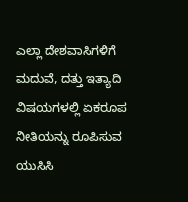ಎಲ್ಲಾ ದೇಶವಾಸಿಗಳಿಗೆ ಮದುವೆ, ದತ್ತು ಇತ್ಯಾದಿ ವಿಷಯಗಳಲ್ಲಿ ಏಕರೂಪ ನೀತಿಯನ್ನು ರೂಪಿಸುವ ಯುಸಿಸಿ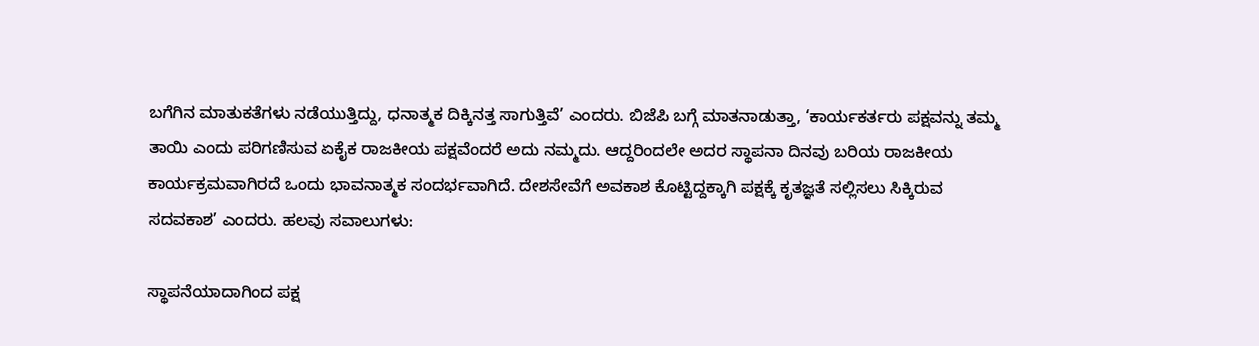ಬಗೆಗಿನ ಮಾತುಕತೆಗಳು ನಡೆಯುತ್ತಿದ್ದು, ಧನಾತ್ಮಕ ದಿಕ್ಕಿನತ್ತ ಸಾಗುತ್ತಿವೆ’ ಎಂದರು. ಬಿಜೆಪಿ ಬಗ್ಗೆ ಮಾತನಾಡುತ್ತಾ, ‘ಕಾರ್ಯಕರ್ತರು ಪಕ್ಷವನ್ನು ತಮ್ಮ ತಾಯಿ ಎಂದು ಪರಿಗಣಿಸುವ ಏಕೈಕ ರಾಜಕೀಯ ಪಕ್ಷವೆಂದರೆ ಅದು ನಮ್ಮದು. ಆದ್ದರಿಂದಲೇ ಅದರ ಸ್ಥಾಪನಾ ದಿನವು ಬರಿಯ ರಾಜಕೀಯ ಕಾರ್ಯಕ್ರಮವಾಗಿರದೆ ಒಂದು ಭಾವನಾತ್ಮಕ ಸಂದರ್ಭವಾಗಿದೆ. ದೇಶಸೇವೆಗೆ ಅವಕಾಶ ಕೊಟ್ಟಿದ್ದಕ್ಕಾಗಿ ಪಕ್ಷಕ್ಕೆ ಕೃತಜ್ಞತೆ ಸಲ್ಲಿಸಲು ಸಿಕ್ಕಿರುವ ಸದವಕಾಶ’ ಎಂದರು. ಹಲವು ಸವಾಲುಗಳು:

ಸ್ಥಾಪನೆಯಾದಾಗಿಂದ ಪಕ್ಷ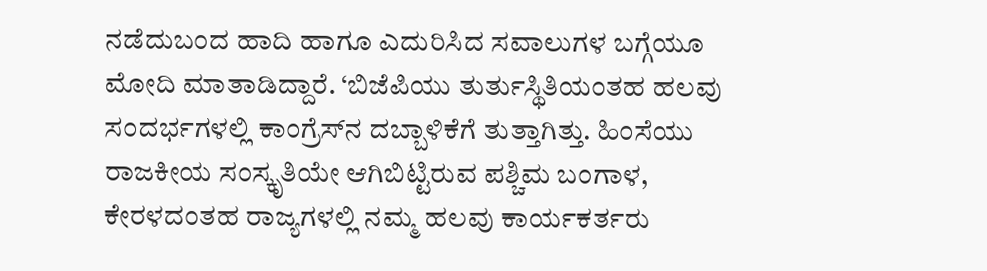ನಡೆದುಬಂದ ಹಾದಿ ಹಾಗೂ ಎದುರಿಸಿದ ಸವಾಲುಗಳ ಬಗ್ಗೆಯೂ ಮೋದಿ ಮಾತಾಡಿದ್ದಾರೆ. ‘ಬಿಜೆಪಿಯು ತುರ್ತುಸ್ಥಿತಿಯಂತಹ ಹಲವು ಸಂದರ್ಭಗಳಲ್ಲಿ ಕಾಂಗ್ರೆಸ್‌ನ ದಬ್ಬಾಳಿಕೆಗೆ ತುತ್ತಾಗಿತ್ತು. ಹಿಂಸೆಯು ರಾಜಕೀಯ ಸಂಸ್ಕೃತಿಯೇ ಆಗಿಬಿಟ್ಟಿರುವ ಪಶ್ಚಿಮ ಬಂಗಾಳ, ಕೇರಳದಂತಹ ರಾಜ್ಯಗಳಲ್ಲಿ ನಮ್ಮ ಹಲವು ಕಾರ್ಯಕರ್ತರು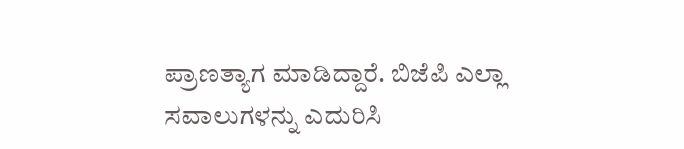ಪ್ರಾಣತ್ಯಾಗ ಮಾಡಿದ್ದಾರೆ. ಬಿಜೆಪಿ ಎಲ್ಲಾ ಸವಾಲುಗಳನ್ನು ಎದುರಿಸಿ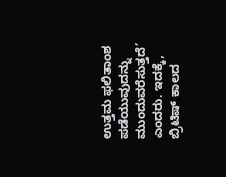ಉತ್ತಮ ಫಲಿತಾಂಶ ಪಡೆಯುವುದನ್ನು ಮುಂದುವರೆಸುತ್ತದೆ’ ಎಂದರು. ಇದಕ್ಕೆ, ಬ್ರಿಟಿಷ್‌ ಕಾಲದ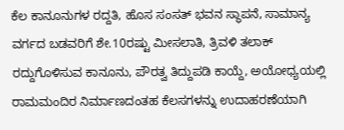ಕೆಲ ಕಾನೂನುಗಳ ರದ್ದತಿ, ಹೊಸ ಸಂಸತ್‌ ಭವನ ಸ್ಥಾಪನೆ, ಸಾಮಾನ್ಯ ವರ್ಗದ ಬಡವರಿಗೆ ಶೇ.10ರಷ್ಟು ಮೀಸಲಾತಿ, ತ್ರಿವಳಿ ತಲಾಕ್‌ ರದ್ದುಗೊಳಿಸುವ ಕಾನೂನು, ಪೌರತ್ವ ತಿದ್ದುಪಡಿ ಕಾಯ್ದೆ, ಅಯೋಧ್ಯಯಲ್ಲಿ ರಾಮಮಂದಿರ ನಿರ್ಮಾಣದಂತಹ ಕೆಲಸಗಳನ್ನು ಉದಾಹರಣೆಯಾಗಿ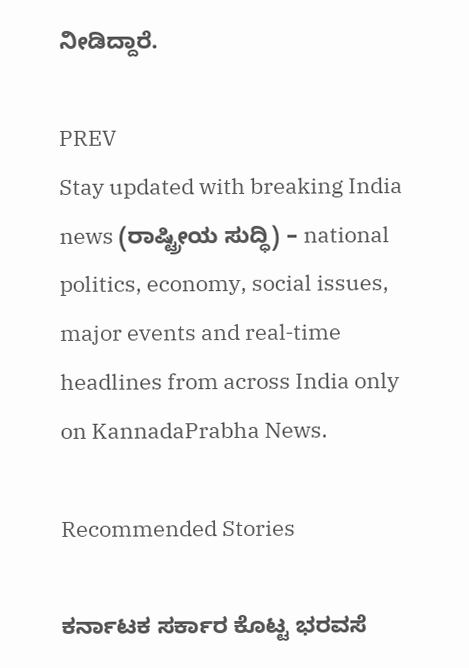ನೀಡಿದ್ದಾರೆ.

PREV
Stay updated with breaking India news (ರಾಷ್ಟ್ರೀಯ ಸುದ್ಧಿ) – national politics, economy, social issues, major events and real‑time headlines from across India only on KannadaPrabha News.

Recommended Stories

ಕರ್ನಾಟಕ ಸರ್ಕಾರ ಕೊಟ್ಟ ಭರವಸೆ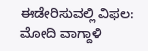ಈಡೇರಿಸುವಲ್ಲಿ ವಿಫಲ: ಮೋದಿ ವಾಗ್ದಾಳಿ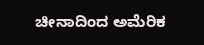ಚೀನಾದಿಂದ ಅಮೆರಿಕ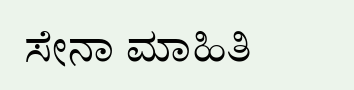ಸೇನಾ ಮಾಹಿತಿ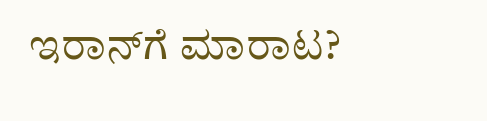ಇರಾನ್‌ಗೆ ಮಾರಾಟ?